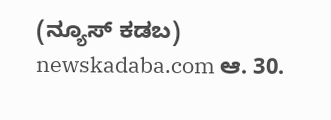(ನ್ಯೂಸ್ ಕಡಬ) newskadaba.com ಆ. 30.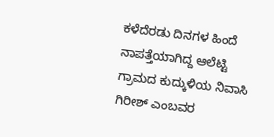ಕಳೆದೆರಡು ದಿನಗಳ ಹಿಂದೆ ನಾಪತ್ತೆಯಾಗಿದ್ದ ಆಲೆಟ್ಟಿ ಗ್ರಾಮದ ಕುದ್ಕುಳಿಯ ನಿವಾಸಿ ಗಿರೀಶ್ ಎಂಬವರ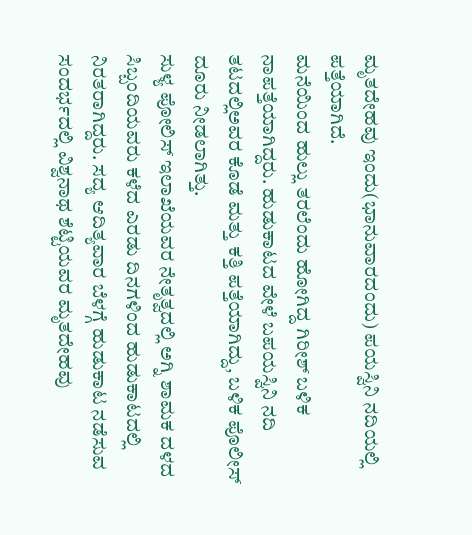ಮೃತದೇಹವು ಇಂದು(ಭಾನುವಾರದಂದು) ಪಯಸ್ವಿನಿ ನದಿಯಲ್ಲಿ ಪತ್ತೆಯಾಗಿದೆ.
ಮನೆಯಿಂದ ಹುಲ್ಲು ತರಲೆಂದು ಹೋಗಿದ್ದ ಗಿರೀಶ್ ಬಳಿಕ ನಾಪತ್ತೆಯಾಗಿದ್ದರು. ಹುಡುಕಾಟದ ವೇಳೆ ಬಪಯಸ್ವಿನಿ ನದಿ ತಟದಲ್ಲಿಅವರ ಕೊಡೆ ಮತ್ತು ಕತ್ತಿ ಪತ್ತೆಯಾಗಿದ್ದು, ಬಳಿಕ ಪೊಲೀಸ್ ದೂರು ನೀಡಲಾಗಿತ್ತು.
ಸುಳ್ಯ ಪೋಲಿಸ್ ಇಲಾಖೆಯವರ ನೇತೃತ್ವದಲ್ಲಿ ಅಗ್ನಿ ಶಾಮಕ ದಳದ ಸಿಬ್ಬಂದಿಯವರು ಕಳೆದ ಎರಡು ದಿನಗಳಿಂದ ಹುಡುಕಾಟದಲ್ಲಿ ನಿರತರಾಗಿದ್ದರು. ಸದ್ಯ ಆದಿತ್ಯವಾರ ಬೆಳಗ್ಗೆ ಹುಡುಕಾಟ ನಡೆಸುವ ಸಂದರ್ಭದಲ್ಲಿ ವಿಶ್ವನಾಥ ಶೆಟ್ಟಿಯವರ ಮೃತದೇಹವು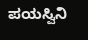ಪಯಸ್ವಿನಿ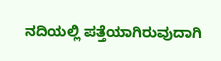ನದಿಯಲ್ಲಿ ಪತ್ತೆಯಾಗಿರುವುದಾಗಿ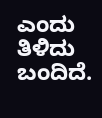ಎಂದು ತಿಳಿದು ಬಂದಿದೆ.